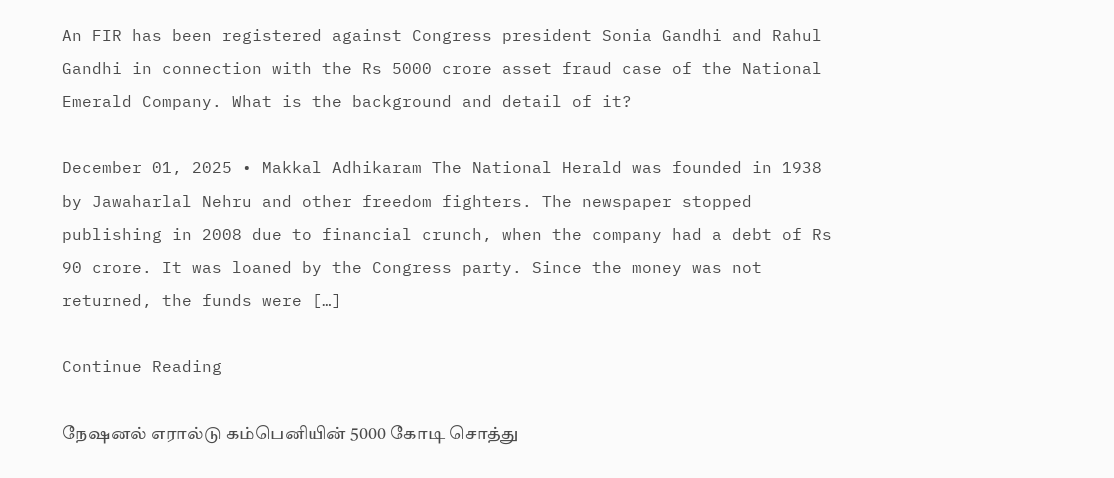An FIR has been registered against Congress president Sonia Gandhi and Rahul Gandhi in connection with the Rs 5000 crore asset fraud case of the National Emerald Company. What is the background and detail of it?

December 01, 2025 • Makkal Adhikaram The National Herald was founded in 1938 by Jawaharlal Nehru and other freedom fighters. The newspaper stopped publishing in 2008 due to financial crunch, when the company had a debt of Rs 90 crore. It was loaned by the Congress party. Since the money was not returned, the funds were […]

Continue Reading

நேஷனல் எரால்டு கம்பெனியின் 5000 கோடி சொத்து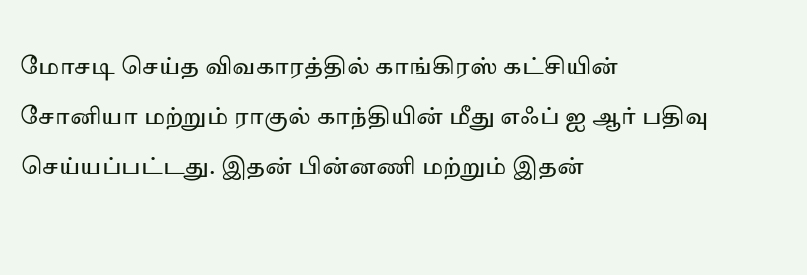மோசடி செய்த விவகாரத்தில் காங்கிரஸ் கட்சியின் சோனியா மற்றும் ராகுல் காந்தியின் மீது எஃப் ஐ ஆர் பதிவு செய்யப்பட்டது. இதன் பின்னணி மற்றும் இதன்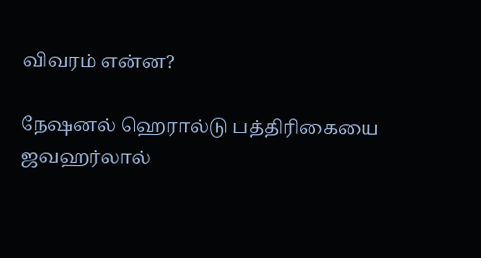விவரம் என்ன?

நேஷனல் ஹெரால்டு பத்திரிகையை ஜவஹர்லால்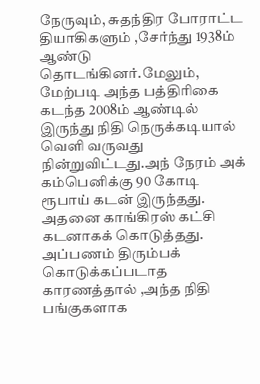நேருவும், சுதந்திர போராட்ட தியாகிகளும் ,சேர்ந்து 1938ம் ஆண்டு தொடங்கினர்.மேலும், மேற்படி அந்த பத்திரிகை கடந்த 2008ம் ஆண்டில் இருந்து நிதி நெருக்கடியால் வெளி வருவது நின்றுவிட்டது.அந் நேரம் அக் கம்பெனிக்கு 90 கோடி ரூபாய் கடன் இருந்தது. அதனை காங்கிரஸ் கட்சி கடனாகக் கொடுத்தது. அப்பணம் திரும்பக் கொடுக்கப்படாத காரணத்தால் ,அந்த நிதி பங்குகளாக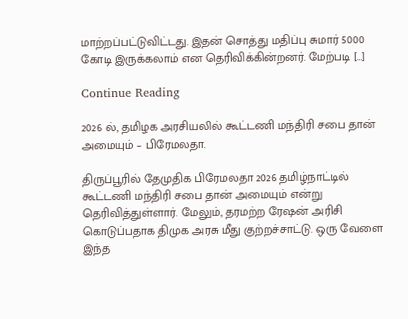மாற்றப்பட்டுவிட்டது. இதன் சொத்து மதிப்பு சுமார் 5000 கோடி இருக்கலாம் என தெரிவிக்கின்றனர். மேற்படி […]

Continue Reading

2026 ல், தமிழக அரசியலில் கூட்டணி மந்திரி சபை தான் அமையும் – பிரேமலதா.

திருப்பூரில் தேமுதிக பிரேமலதா 2026 தமிழ்நாட்டில் கூட்டணி மந்திரி சபை தான் அமையும் என்று தெரிவித்துள்ளார். மேலும், தரமற்ற ரேஷன் அரிசி கொடுப்பதாக திமுக அரசு மீது குற்றச்சாட்டு. ஒரு வேளை இந்த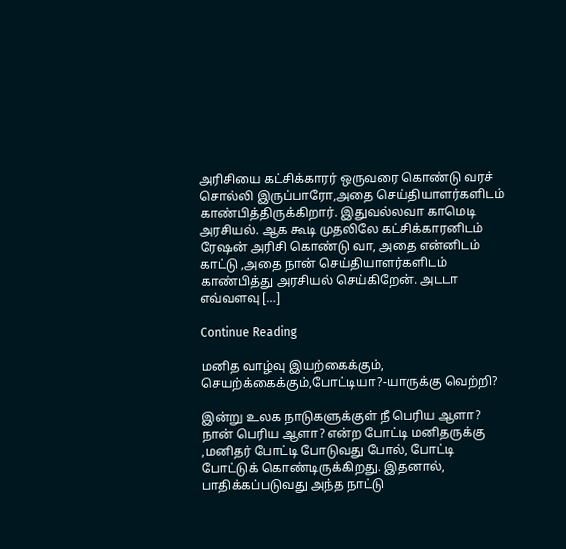அரிசியை கட்சிக்காரர் ஒருவரை கொண்டு வரச் சொல்லி இருப்பாரோ,அதை செய்தியாளர்களிடம் காண்பித்திருக்கிறார். இதுவல்லவா காமெடி அரசியல். ஆக கூடி முதலிலே கட்சிக்காரனிடம் ரேஷன் அரிசி கொண்டு வா, அதை என்னிடம் காட்டு ,அதை நான் செய்தியாளர்களிடம் காண்பித்து அரசியல் செய்கிறேன். அடடா எவ்வளவு […]

Continue Reading

மனித வாழ்வு இயற்கைக்கும், செயற்க்கைக்கும்,போட்டியா?-யாருக்கு வெற்றி?

இன்று உலக நாடுகளுக்குள் நீ பெரிய ஆளா? நான் பெரிய ஆளா? என்ற போட்டி மனிதருக்கு ,மனிதர் போட்டி போடுவது போல், போட்டி போட்டுக் கொண்டிருக்கிறது. இதனால், பாதிக்கப்படுவது அந்த நாட்டு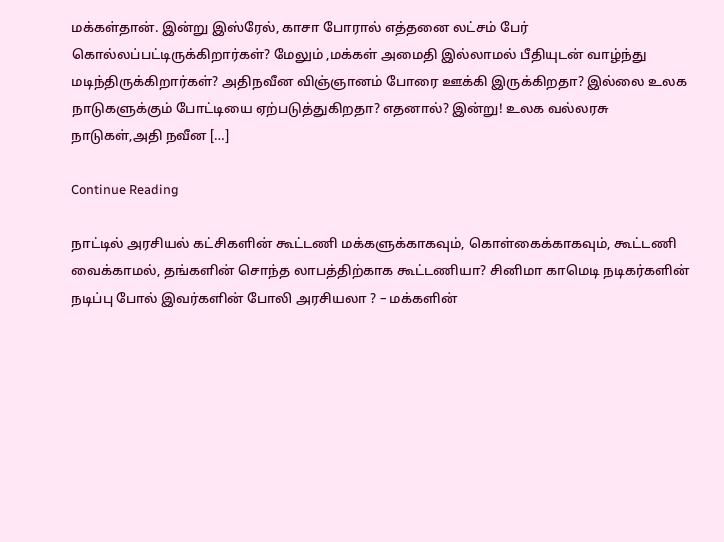மக்கள்தான். இன்று இஸ்ரேல், காசா போரால் எத்தனை லட்சம் பேர் கொல்லப்பட்டிருக்கிறார்கள்? மேலும் ,மக்கள் அமைதி இல்லாமல் பீதியுடன் வாழ்ந்து மடிந்திருக்கிறார்கள்? அதிநவீன விஞ்ஞானம் போரை ஊக்கி இருக்கிறதா? இல்லை உலக நாடுகளுக்கும் போட்டியை ஏற்படுத்துகிறதா? எதனால்? இன்று! உலக வல்லரசு நாடுகள்,அதி நவீன […]

Continue Reading

நாட்டில் அரசியல் கட்சிகளின் கூட்டணி மக்களுக்காகவும், கொள்கைக்காகவும், கூட்டணி வைக்காமல், தங்களின் சொந்த லாபத்திற்காக கூட்டணியா? சினிமா காமெடி நடிகர்களின் நடிப்பு போல் இவர்களின் போலி அரசியலா ? – மக்களின்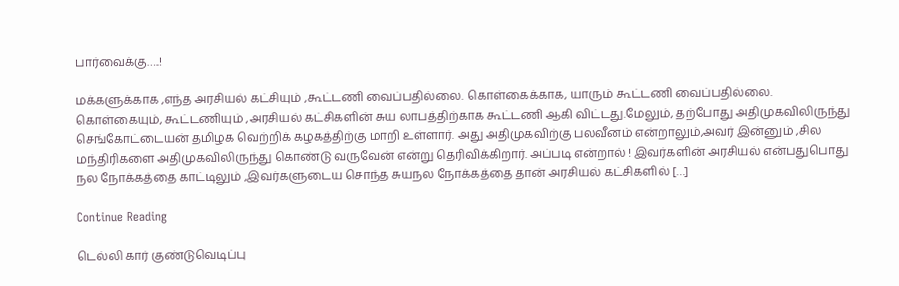பார்வைக்கு…..!

மக்களுக்காக ,எந்த அரசியல் கட்சியும் ,கூட்டணி வைப்பதில்லை. கொள்கைக்காக, யாரும் கூட்டணி வைப்பதில்லை. கொள்கையும், கூட்டணியும் ,அரசியல் கட்சிகளின் சுய லாபத்திற்காக கூட்டணி ஆகி விட்டது.மேலும், தற்போது அதிமுகவிலிருந்து செங்கோட்டையன் தமிழக வெற்றிக் கழகத்திற்கு மாறி உள்ளார். அது அதிமுகவிற்கு பலவீனம் என்றாலும்,அவர் இன்னும் ,சில மந்திரிகளை அதிமுகவிலிருந்து கொண்டு வருவேன் என்று தெரிவிக்கிறார். அப்படி என்றால் ! இவர்களின் அரசியல் என்பதுபொது நல நோக்கத்தை காட்டிலும் ,இவர்களுடைய சொந்த சுயநல நோக்கத்தை தான் அரசியல் கட்சிகளில் […]

Continue Reading

டெல்லி கார் குண்டுவெடிப்பு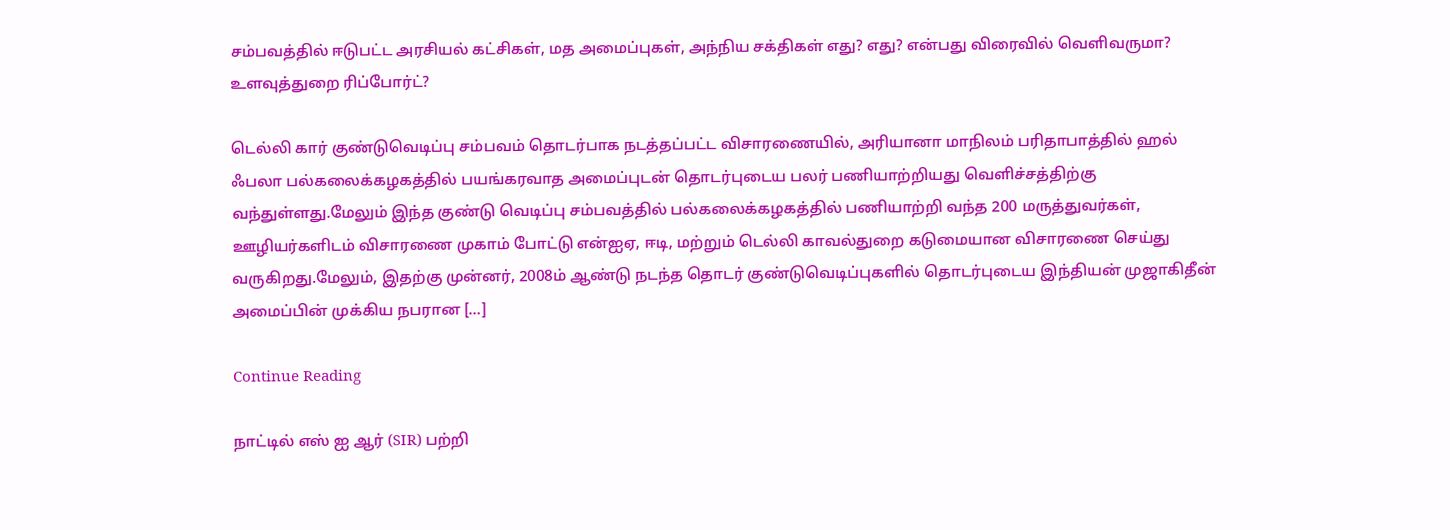சம்பவத்தில் ஈடுபட்ட அரசியல் கட்சிகள், மத அமைப்புகள், அந்நிய சக்திகள் எது? எது? என்பது விரைவில் வெளிவருமா? உளவுத்துறை ரிப்போர்ட்?

டெல்லி கார் குண்டுவெடிப்பு சம்பவம் தொடர்பாக நடத்தப்பட்ட விசாரணையில், அரியானா மாநிலம் பரிதாபாத்தில் ஹல் ஃபலா பல்கலைக்கழகத்தில் பயங்கரவாத அமைப்புடன் தொடர்புடைய பலர் பணியாற்றியது வெளிச்சத்திற்கு வந்துள்ளது.மேலும் இந்த குண்டு வெடிப்பு சம்பவத்தில் பல்கலைக்கழகத்தில் பணியாற்றி வந்த 200 மருத்துவர்கள், ஊழியர்களிடம் விசாரணை முகாம் போட்டு என்ஐஏ, ஈடி, மற்றும் டெல்லி காவல்துறை கடுமையான விசாரணை செய்து வருகிறது.மேலும், இதற்கு முன்னர், 2008ம் ஆண்டு நடந்த தொடர் குண்டுவெடிப்புகளில் தொடர்புடைய இந்தியன் முஜாகிதீன் அமைப்பின் முக்கிய நபரான […]

Continue Reading

நாட்டில் எஸ் ஐ ஆர் (SIR) பற்றி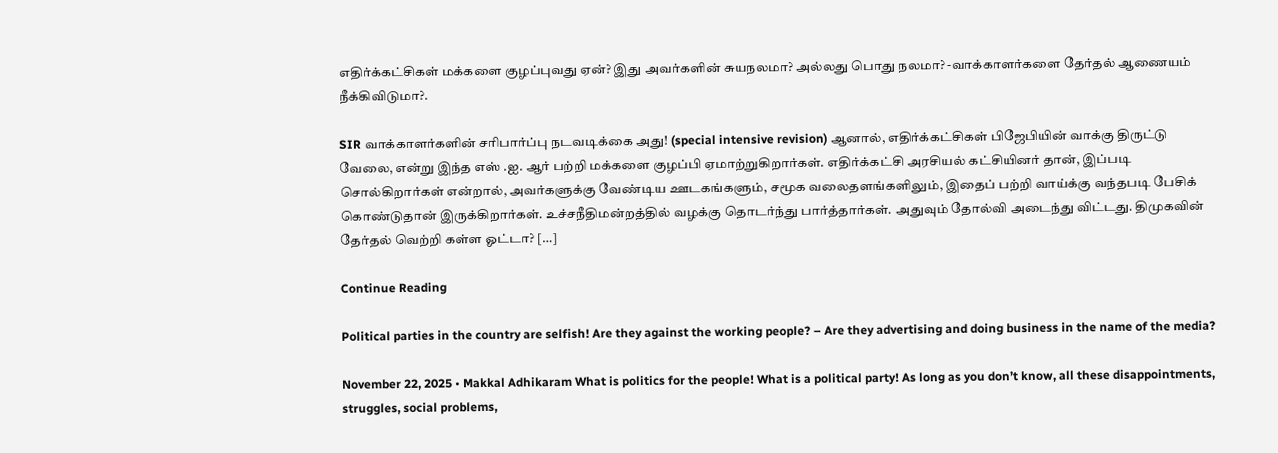எதிர்க்கட்சிகள் மக்களை குழப்புவது ஏன்? இது அவர்களின் சுயநலமா? அல்லது பொது நலமா? -வாக்காளர்களை தேர்தல் ஆணையம் நீக்கிவிடுமா?.

SIR வாக்காளர்களின் சரிபார்ப்பு நடவடிக்கை அது! (special intensive revision) ஆனால், எதிர்க்கட்சிகள் பிஜேபியின் வாக்கு திருட்டு வேலை, என்று இந்த எஸ் .ஐ. ஆர் பற்றி மக்களை குழப்பி ஏமாற்றுகிறார்கள். எதிர்க்கட்சி அரசியல் கட்சியினர் தான், இப்படி சொல்கிறார்கள் என்றால், அவர்களுக்கு வேண்டிய ஊடகங்களும், சமூக வலைதளங்களிலும், இதைப் பற்றி வாய்க்கு வந்தபடி பேசிக் கொண்டுதான் இருக்கிறார்கள். உச்சநீதிமன்றத்தில் வழக்கு தொடர்ந்து பார்த்தார்கள். அதுவும் தோல்வி அடைந்து விட்டது. திமுகவின் தேர்தல் வெற்றி கள்ள ஓட்டா? […]

Continue Reading

Political parties in the country are selfish! Are they against the working people? – Are they advertising and doing business in the name of the media?

November 22, 2025 • Makkal Adhikaram What is politics for the people! What is a political party! As long as you don’t know, all these disappointments, struggles, social problems,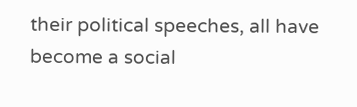their political speeches, all have become a social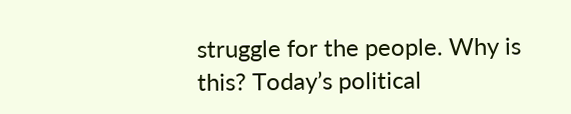struggle for the people. Why is this? Today’s political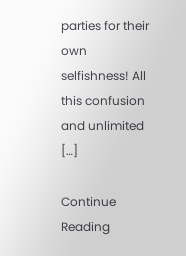parties for their own selfishness! All this confusion and unlimited […]

Continue Reading